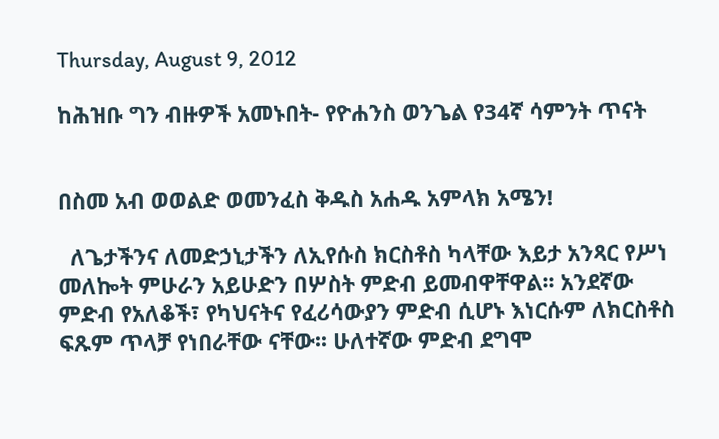Thursday, August 9, 2012

ከሕዝቡ ግን ብዙዎች አመኑበት- የዮሐንስ ወንጌል የ34ኛ ሳምንት ጥናት


በስመ አብ ወወልድ ወመንፈስ ቅዱስ አሐዱ አምላክ አሜን!

  ለጌታችንና ለመድኃኒታችን ለኢየሱስ ክርስቶስ ካላቸው እይታ አንጻር የሥነ መለኰት ምሁራን አይሁድን በሦስት ምድብ ይመብዋቸዋል፡፡ አንደኛው ምድብ የአለቆች፣ የካህናትና የፈሪሳውያን ምድብ ሲሆኑ እነርሱም ለክርስቶስ ፍጹም ጥላቻ የነበራቸው ናቸው፡፡ ሁለተኛው ምድብ ደግሞ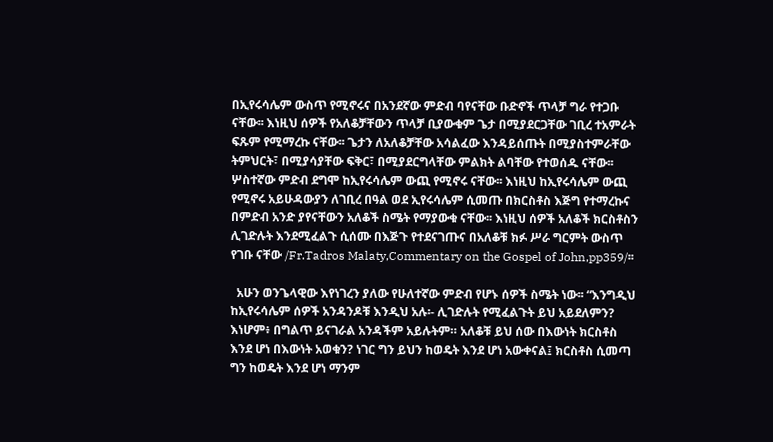በኢየሩሳሌም ውስጥ የሚኖሩና በአንደኛው ምድብ ባየናቸው ቡድኖች ጥላቻ ግራ የተጋቡ ናቸው፡፡ እነዚህ ሰዎች የአለቆቻቸውን ጥላቻ ቢያውቁም ጌታ በሚያደርጋቸው ገቢረ ተአምራት ፍጹም የሚማረኩ ናቸው፡፡ ጌታን ለአለቆቻቸው አሳልፈው እንዳይሰጡት በሚያስተምራቸው ትምህርት፣ በሚያሳያቸው ፍቅር፣ በሚያደርግላቸው ምልክት ልባቸው የተወሰዱ ናቸው፡፡ ሦስተኛው ምድብ ደግሞ ከኢየሩሳሌም ውጪ የሚኖሩ ናቸው፡፡ እነዚህ ከኢየሩሳሌም ውጪ የሚኖሩ አይሁዳውያን ለገቢረ በዓል ወደ ኢየሩሳሌም ሲመጡ በክርስቶስ እጅግ የተማረኩና በምድብ አንድ ያየናቸውን አለቆች ስሜት የማያውቁ ናቸው፡፡ እነዚህ ሰዎች አለቆች ክርስቶስን ሊገድሉት እንደሚፈልጉ ሲሰሙ በእጅጉ የተደናገጡና በአለቆቹ ክፉ ሥራ ግርምት ውስጥ የገቡ ናቸው /Fr.Tadros Malaty,Commentary on the Gospel of John,pp359/፡፡

  አሁን ወንጌላዊው እየነገረን ያለው የሁለተኛው ምድብ የሆኑ ሰዎች ስሜት ነው፡፡ “እንግዲህ ከኢየሩሳሌም ሰዎች አንዳንዶቹ እንዲህ አሉ፡- ሊገድሉት የሚፈልጉት ይህ አይደለምን? እነሆም፥ በግልጥ ይናገራል አንዳችም አይሉትም። አለቆቹ ይህ ሰው በእውነት ክርስቶስ እንደ ሆነ በእውነት አወቁን? ነገር ግን ይህን ከወዴት እንደ ሆነ አውቀናል፤ ክርስቶስ ሲመጣ ግን ከወዴት እንደ ሆነ ማንም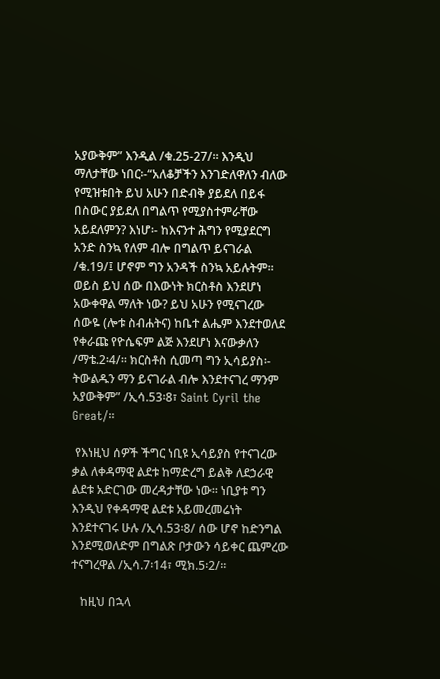አያውቅም” እንዲል /ቁ.25-27/። እንዲህ ማለታቸው ነበር፡-“አለቆቻችን እንገድለዋለን ብለው የሚዝቱበት ይህ አሁን በድብቅ ያይደለ በይፋ በስውር ያይደለ በግልጥ የሚያስተምራቸው አይደለምን? እነሆ፡- ከእናንተ ሕግን የሚያደርግ አንድ ስንኳ የለም ብሎ በግልጥ ይናገራል /ቁ.19/፤ ሆኖም ግን አንዳች ስንኳ አይሉትም፡፡ ወይስ ይህ ሰው በእውነት ክርስቶስ እንደሆነ አውቀዋል ማለት ነው? ይህ አሁን የሚናገረው ሰውዬ (ሎቱ ስብሐትና) ከቤተ ልሔም እንደተወለደ የቀራጩ የዮሴፍም ልጅ እንደሆነ እናውቃለን /ማቴ.2፡4/፡፡ ክርስቶስ ሲመጣ ግን ኢሳይያስ፡- ትውልዱን ማን ይናገራል ብሎ እንደተናገረ ማንም አያውቅም” /ኢሳ.53፡8፣ Saint Cyril the Great/፡፡

 የእነዚህ ሰዎች ችግር ነቢዩ ኢሳይያስ የተናገረው ቃል ለቀዳማዊ ልደቱ ከማድረግ ይልቅ ለደኃራዊ ልደቱ አድርገው መረዳታቸው ነው፡፡ ነቢያቱ ግን እንዲህ የቀዳማዊ ልደቱ አይመረመሬነት እንደተናገሩ ሁሉ /ኢሳ.53፡8/ ሰው ሆኖ ከድንግል እንደሚወለድም በግልጽ ቦታውን ሳይቀር ጨምረው ተናግረዋል /ኢሳ.7፡14፣ ሚክ.5፡2/፡፡

   ከዚህ በኋላ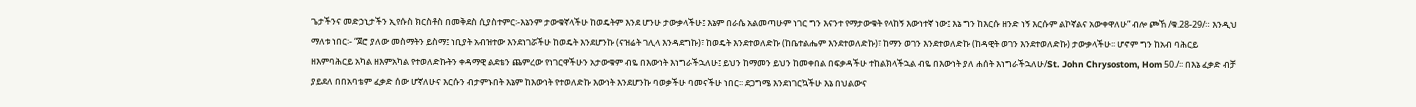ጌታችንና መድኃኒታችን ኢየሱስ ክርስቶስ በመቅደስ ሲያስተምር፡-እኔንም ታውቁኛላችሁ ከወዴትም እንደ ሆንሁ ታውቃላችሁ፤ እኔም በራሴ አልመጣሁም ነገር ግን እናንተ የማታውቁት የላከኝ እውነተኛ ነው፤ እኔ ግን ከእርሱ ዘንድ ነኝ እርሱም ልኮኛልና አውቀዋለሁ” ብሎ ጮኸ /ቁ.28-29/። እንዲህ ማለቱ ነበር፡- “ጀሮ ያለው መስማትን ይስማ፤ ነቢያት አብዝተው እንደነገሯችሁ ከወዴት እንደሆንኩ (ናዝሬት ገሊላ እንዳደግኩ)፣ ከወዴት እንደተወለድኩ (ከቤተልሔም እንደተወለድኩ)፣ ከማን ወገን እንደተወለድኩ (ከዳዊት ወገን እንደተወለድኩ) ታውቃላችሁ፡፡ ሆኖም ግን ከአብ ባሕርይ ዘእምባሕርይ አካል ዘእምአካል የተወለድኩትን ቀዳማዊ ልደቴን ጨምረው የነገርዋችሁን አታውቁም ብዬ በእውነት እነግራችኋለሁ፤ ይህን ከማመን ይህን ከመቀበል በፍቃዳችሁ ተከልክላችኋል ብዬ በእውነት ያለ ሐሰት እነግራችኋለሁ/St. John Chrysostom, Hom 50./፡፡ በእኔ ፈቃድ ብቻ ያይደለ በበአባቴም ፈቃድ ሰው ሆኛለሁና እርሱን ብታምኑበት እኔም ከእውነት የተወለድኩ እውነት እንደሆንኩ ባወቃችሁ ባመናችሁ ነበር፡፡ ደጋግሜ እንደነገርኳችሁ እኔ በህልውና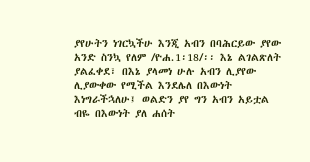ያየሁትን ነገርኳችሁ እንጂ አብን በባሕርይው ያየው አንድ ስንኳ የለም /ዮሐ.1፡18/፡፡ እኔ ልገልጽለት ያልፈቀደ፣ በእኔ ያላመነ ሁሉ አብን ሊያየው ሊያውቀው የሚችል እንደሌለ በእውነት እነግራችኋለሁ፤ ወልድን ያየ ግን አብን አይቷል ብዬ በእውነት ያለ ሐሰት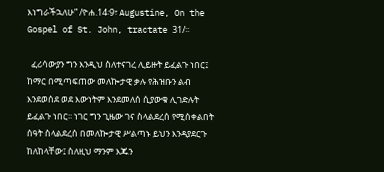እነግራችኋለሁ” /ዮሐ.14፡9፣ Augustine, On the Gospel of St. John, tractate 31/፡፡

  ፈሪሳውያን ግን እንዲህ ስለተናገረ ሊይዙት ይፈልጉ ነበር፤ ከማር በሚጣፍጠው መለኰታዊ ቃሉ የሕዝቡን ልብ እንደወሰደ ወደ እውነትም እንደመለሰ ሲያውቁ ሊገድሉት ይፈልጉ ነበር፡፡ ነገር ግን ጊዜው ገና ስላልደረሰ የሚሰቀልበት ሰዓት ስላልደረሰ በመለኰታዊ ሥልጣኑ ይህን እንዳያደርጉ ከለከላቸው፤ ስለዚህ ማንም እጁን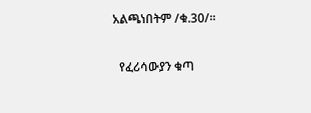አልጫነበትም /ቁ.30/።

  የፈሪሳውያን ቁጣ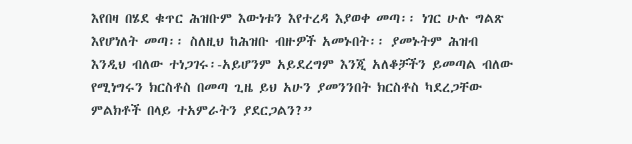እየበዛ በሄደ ቁጥር ሕዝቡም እውነቱን እየተረዳ እያወቀ መጣ፡፡ ነገር ሁሉ ግልጽ እየሆነለት መጣ፡፡ ስለዚህ ከሕዝቡ ብዙዎች አመኑበት፡፡ ያመኑትም ሕዝብ እንዲህ ብለው ተነጋገሩ፡-አይሆንም አይደረግም እንጂ አለቆቻችን ይመጣል ብለው የሚነግሩን ክርስቶስ በመጣ ጊዜ ይህ አሁን ያመንንበት ክርስቶስ ካደረጋቸው ምልክቶች በላይ ተአምራትን ያደርጋልን?”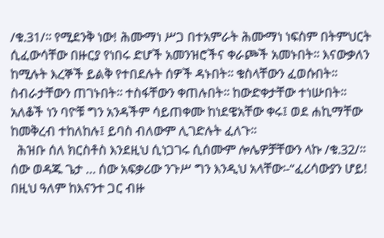/ቁ.31/፡፡ የሚደንቅ ነው! ሕሙማነ ሥጋ በተአምራት ሕሙማነ ነፍስም በትምህርት ሲፈውሳቸው በዙርያ የነበሩ ድሆች አመንዝሮችና ቀራጮች አመኑበት፡፡ እናውቃለን ከሚሉት እረኞች ይልቅ የተበደሉት ሰዎች ዳኑበት፡፡ ቁስላቸውን ፈወሱበት፡፡ ስብራታቸውን ጠገኑበት፡፡ ተስፋቸውን ቀጠሉበት፡፡ ከውድቀታቸው ተነሡበት፡፡ አለቆች ነን ባዮቹ ግን አንዳችም ሳይጠቀሙ ከነደዌአቸው ቀሩ፤ ወደ ሐኪማቸው ከመቅረብ ተከለከሉ፤ ይባስ ብለውም ሊገድሉት ፈለጉ፡፡
  ሕዝቡ ሰለ ክርስቶስ እንደዚህ ሲነጋገሩ ሲሰሙም ሎሌዎቻቸውን ላኩ /ቁ.32/። ሰው ወዳጁ ጌታ … ሰው አፍቃሪው ንጉሥ ግን እንዲህ አላቸው፡-“ፈሪሳውያን ሆይ! በዚህ ዓለም ከእናንተ ጋር ብዙ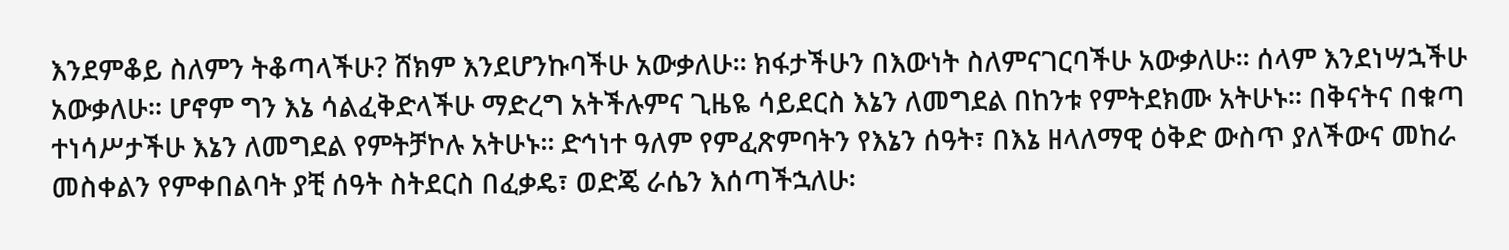እንደምቆይ ስለምን ትቆጣላችሁ? ሸክም እንደሆንኩባችሁ አውቃለሁ፡፡ ክፋታችሁን በእውነት ስለምናገርባችሁ አውቃለሁ፡፡ ሰላም እንደነሣኋችሁ አውቃለሁ፡፡ ሆኖም ግን እኔ ሳልፈቅድላችሁ ማድረግ አትችሉምና ጊዜዬ ሳይደርስ እኔን ለመግደል በከንቱ የምትደክሙ አትሁኑ፡፡ በቅናትና በቁጣ ተነሳሥታችሁ እኔን ለመግደል የምትቻኮሉ አትሁኑ፡፡ ድኅነተ ዓለም የምፈጽምባትን የእኔን ሰዓት፣ በእኔ ዘላለማዊ ዕቅድ ውስጥ ያለችውና መከራ መስቀልን የምቀበልባት ያቺ ሰዓት ስትደርስ በፈቃዴ፣ ወድጄ ራሴን እሰጣችኋለሁ፡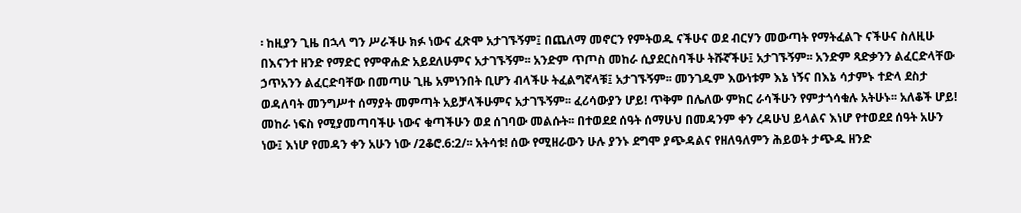፡ ከዚያን ጊዜ በኋላ ግን ሥራችሁ ክፉ ነውና ፈጽሞ አታገኙኝም፤ በጨለማ መኖርን የምትወዱ ናችሁና ወደ ብርሃን መውጣት የማትፈልጉ ናችሁና ስለዚሁ በእናንተ ዘንድ የማድር የምዋሐድ አይደለሁምና አታገኙኝም፡፡ አንድም ጥጦስ መከራ ሲያደርስባችሁ ትሹኛችሁ፤ አታገኙኝም፡፡ አንድም ጻድቃንን ልፈርድላቸው ኃጥአንን ልፈርድባቸው በመጣሁ ጊዜ አምነንበት ቢሆን ብላችሁ ትፈልግኛላቹ፤ አታገኙኝም፡፡ መንገዱም እውነቱም እኔ ነኝና በእኔ ሳታምኑ ተድላ ደስታ ወዳለባት መንግሥተ ሰማያት መምጣት አይቻላችሁምና አታገኙኝም፡፡ ፈሪሳውያን ሆይ! ጥቅም በሌለው ምክር ራሳችሁን የምታጎሳቁሉ አትሁኑ፡፡ አለቆች ሆይ! መከራ ነፍስ የሚያመጣባችሁ ነውና ቁጣችሁን ወደ ሰገባው መልሱት፡፡ በተወደደ ሰዓት ሰማሁህ በመዳንም ቀን ረዳሁህ ይላልና እነሆ የተወደደ ሰዓት አሁን ነው፤ እነሆ የመዳን ቀን አሁን ነው /2ቆሮ.6:2/፡፡ አትሳቱ! ሰው የሚዘራውን ሁሉ ያንኑ ደግሞ ያጭዳልና የዘለዓለምን ሕይወት ታጭዱ ዘንድ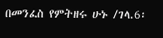በመንፈስ የምትዘሩ ሁኑ /ገላ.6፡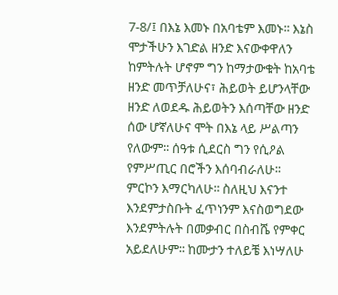7-8/፤ በእኔ እመኑ በአባቴም እመኑ፡፡ እኔስ ሞታችሁን እገድል ዘንድ እናውቀዋለን ከምትሉት ሆኖም ግን ከማታውቁት ከአባቴ ዘንድ መጥቻለሁና፣ ሕይወት ይሆንላቸው ዘንድ ለወደዱ ሕይወትን እሰጣቸው ዘንድ ሰው ሆኛለሁና ሞት በእኔ ላይ ሥልጣን የለውም፡፡ ሰዓቱ ሲደርስ ግን የሲዖል የምሥጢር በሮችን እሰባብራለሁ፡፡ ምርኮን እማርካለሁ፡፡ ስለዚህ እናንተ እንደምታስቡት ፈጥነንም እናስወግደው እንደምትሉት በመቃብር በስብሼ የምቀር አይደለሁም፡፡ ከሙታን ተለይቼ እነሣለሁ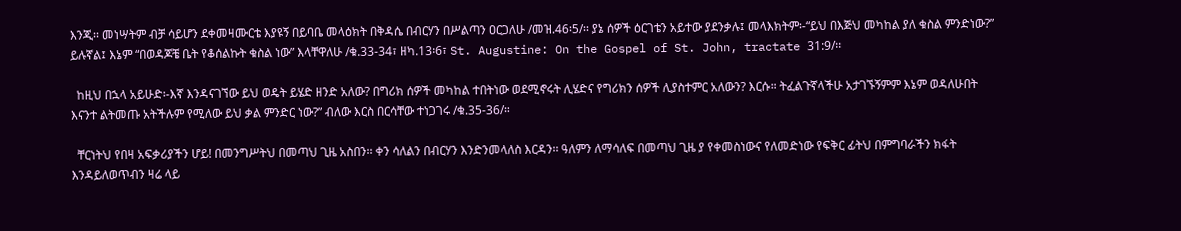እንጂ፡፡ መነሣትም ብቻ ሳይሆን ደቀመዛሙርቴ እያዩኝ በይባቤ መላዕክት በቅዳሴ በብርሃን በሥልጣን ዐርጋለሁ /መዝ.46፡5/፡፡ ያኔ ሰዎች ዕርገቴን አይተው ያደንቃሉ፤ መላእክትም፡-“ይህ በእጅህ መካከል ያለ ቁስል ምንድነው?” ይሉኛል፤ እኔም “በወዳጆቼ ቤት የቆሰልኩት ቁስል ነው” እላቸዋለሁ /ቁ.33-34፣ ዘካ.13፡6፣ St. Augustine: On the Gospel of St. John, tractate 31:9/፡፡

  ከዚህ በኋላ አይሁድ፡-እኛ እንዳናገኘው ይህ ወዴት ይሄድ ዘንድ አለው? በግሪክ ሰዎች መካከል ተበትነው ወደሚኖሩት ሊሄድና የግሪክን ሰዎች ሊያስተምር አለውን? እርሱ። ትፈልጉኛላችሁ አታገኙኝምም እኔም ወዳለሁበት እናንተ ልትመጡ አትችሉም የሚለው ይህ ቃል ምንድር ነው?” ብለው እርስ በርሳቸው ተነጋገሩ /ቁ.35-36/።

  ቸርነትህ የበዛ አፍቃሪያችን ሆይ! በመንግሥትህ በመጣህ ጊዜ አስበን፡፡ ቀን ሳለልን በብርሃን እንድንመላለስ እርዳን፡፡ ዓለምን ለማሳለፍ በመጣህ ጊዜ ያ የቀመስነውና የለመድነው የፍቅር ፊትህ በምግባራችን ክፋት እንዳይለወጥብን ዛሬ ላይ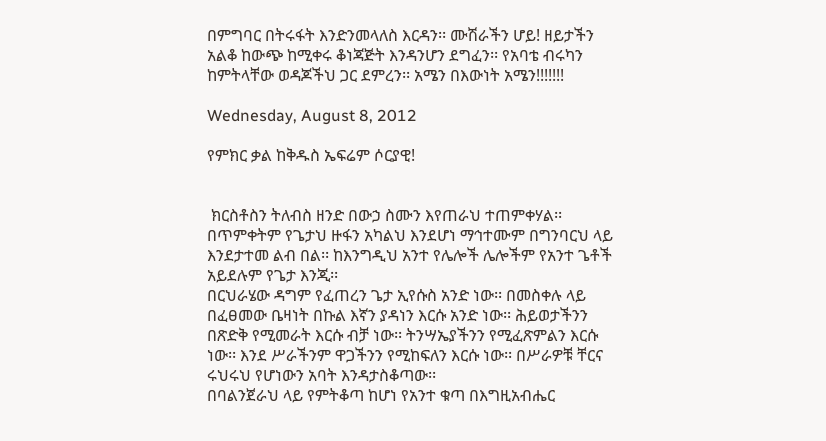በምግባር በትሩፋት እንድንመላለስ እርዳን፡፡ ሙሽራችን ሆይ! ዘይታችን አልቆ ከውጭ ከሚቀሩ ቆነጃጅት እንዳንሆን ደግፈን፡፡ የአባቴ ብሩካን ከምትላቸው ወዳጆችህ ጋር ደምረን፡፡ አሜን በእውነት አሜን!!!!!!!

Wednesday, August 8, 2012

የምክር ቃል ከቅዱስ ኤፍሬም ሶርያዊ!


 ክርስቶስን ትለብስ ዘንድ በውኃ ስሙን እየጠራህ ተጠምቀሃል፡፡ በጥምቀትም የጌታህ ዙፋን አካልህ እንደሆነ ማኅተሙም በግንባርህ ላይ እንደታተመ ልብ በል፡፡ ከእንግዲህ አንተ የሌሎች ሌሎችም የአንተ ጌቶች አይደሉም የጌታ እንጂ፡፡
በርህራሄው ዳግም የፈጠረን ጌታ ኢየሱስ አንድ ነው፡፡ በመስቀሉ ላይ በፈፀመው ቤዛነት በኩል እኛን ያዳነን እርሱ አንድ ነው፡፡ ሕይወታችንን በጽድቅ የሚመራት እርሱ ብቻ ነው፡፡ ትንሣኤያችንን የሚፈጽምልን እርሱ ነው፡፡ እንደ ሥራችንም ዋጋችንን የሚከፍለን እርሱ ነው፡፡ በሥራዎቹ ቸርና ሩህሩህ የሆነውን አባት እንዳታስቆጣው፡፡
በባልንጀራህ ላይ የምትቆጣ ከሆነ የአንተ ቁጣ በእግዚአብሔር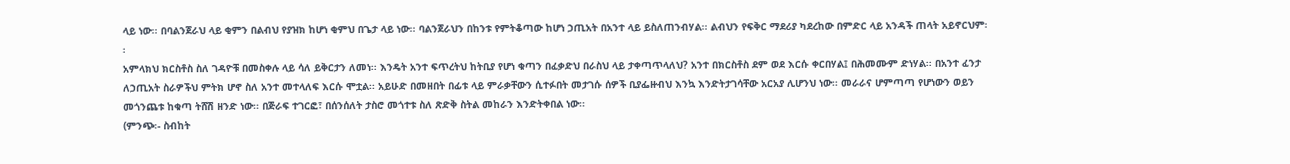ላይ ነው፡፡ በባልንጀራህ ላይ ቂምን በልብህ የያዝክ ከሆነ ቂምህ በጌታ ላይ ነው፡፡ ባልንጀራህን በከንቱ የምትቆጣው ከሆነ ኃጢአት በአንተ ላይ ይስለጠንብሃል፡፡ ልብህን የፍቅር ማደሪያ ካደረከው በምድር ላይ አንዳች ጠላት አይኖርህም፡፡
አምላክህ ክርስቶስ ስለ ገዳዮቹ በመስቀሉ ላይ ሳለ ይቅርታን ለመነ፡፡ እንዴት አንተ ፍጥረትህ ከትቢያ የሆነ ቁጣን በፈቃድህ በራስህ ላይ ታቀጣጥላለህ? አንተ በክርስቶስ ደም ወደ እርሱ ቀርበሃል፤ በሕመሙም ድነሃል፡፡ በአንተ ፈንታ ለኃጢአት ስራዎችህ ምትክ ሆኖ ስለ አንተ መተላለፍ እርሱ ሞቷል፡፡ አይሁድ በመዘበት በፊቱ ላይ ምራቃቸውን ሲተፉበት መታገሱ ሰዎች ቢያፌዙብህ እንኳ እንድትታገሳቸው አርአያ ሊሆንህ ነው፡፡ መራራና ሆምጣጣ የሆነውን ወይን መጎንጨቱ ከቁጣ ትሸሽ ዘንድ ነው፡፡ በጅራፍ ተገርፎ፣ በሰንሰለት ታስሮ መጎተቱ ስለ ጽድቅ ስትል መከራን እንድትቀበል ነው፡፡
(ምንጭ፡- ስብከት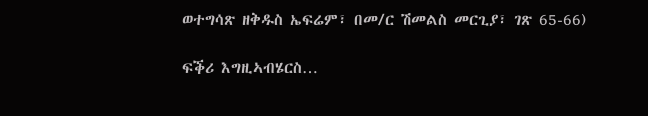ወተግሳጽ ዘቅዱስ ኤፍሬም፣ በመ/ር ሽመልስ መርጊያ፣ ገጽ 65-66)

ፍቕሪ እግዚኣብሄርስ…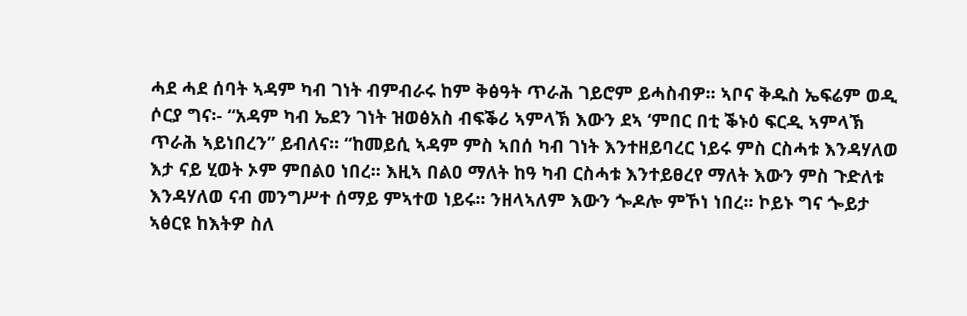ሓደ ሓደ ሰባት ኣዳም ካብ ገነት ብምብራሩ ከም ቅፅዓት ጥራሕ ገይሮም ይሓስብዎ፡፡ ኣቦና ቅዱስ ኤፍሬም ወዲ ሶርያ ግና፡- “አዳም ካብ ኤደን ገነት ዝወፅአስ ብፍቕሪ ኣምላኽ እውን ደኣ ‘ምበር በቲ ቕኑዕ ፍርዲ ኣምላኽ ጥራሕ ኣይነበረን” ይብለና፡፡ “ከመይሲ ኣዳም ምስ ኣበሰ ካብ ገነት እንተዘይባረር ነይሩ ምስ ርስሓቱ እንዳሃለወ እታ ናይ ሂወት ኦም ምበልዐ ነበረ፡፡ እዚኣ በልዐ ማለት ከዓ ካብ ርስሓቱ እንተይፀረየ ማለት እውን ምስ ጉድለቱ እንዳሃለወ ናብ መንግሥተ ሰማይ ምኣተወ ነይሩ፡፡ ንዘላኣለም እውን ጐዶሎ ምኾነ ነበረ፡፡ ኮይኑ ግና ጐይታ ኣፅርዩ ከእትዎ ስለ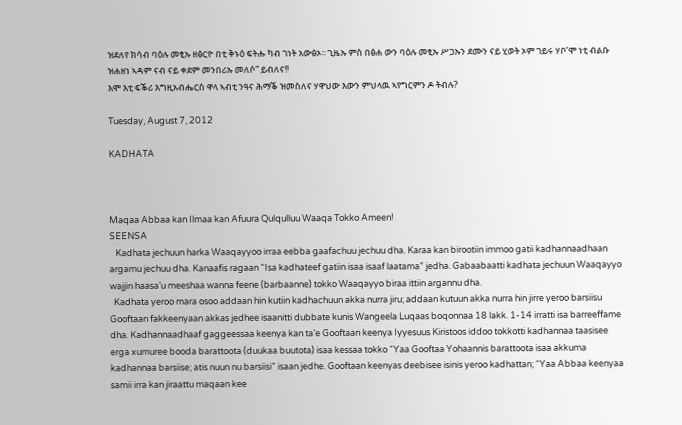ዝደለየ ክሳብ ባዕሉ መፂኡ ዘፅርዮ በቲ ቅኑዕ ፍትሑ ካብ ገነት አውፅኦ፡፡ ጊዜኡ ምስ በፅሐ ውን ባዕሉ መፂኡ ሥጋኡን ደሙን ናይ ሂወት ኦም ገይሩ ሃቦ’ሞ ነቲ ብልቡ ዝሐዘነ ኣዳም ናብ ናይ ቀደም መንበሪኡ መለሶ” ይብለና!!
እሞ እቲ ፍቕሪ እግዚአብሔርስ ዋላ ኣብቲ ንዓና ሕማቕ ዝመስለና ሃዋህው እውን ምህላዉ ኣየግርምን ዶ ትብሉ?

Tuesday, August 7, 2012

KADHATA



Maqaa Abbaa kan Ilmaa kan Afuura Qulqulluu Waaqa Tokko Ameen!
SEENSA
   Kadhata jechuun harka Waaqayyoo irraa eebba gaafachuu jechuu dha. Karaa kan birootiin immoo gatii kadhannaadhaan argamu jechuu dha. Kanaafis ragaan “Isa kadhateef gatiin isaa isaaf laatama” jedha. Gabaabaatti kadhata jechuun Waaqayyo wajjin haasa’u meeshaa wanna feene (barbaanne) tokko Waaqayyo biraa ittiin argannu dha.
  Kadhata yeroo mara osoo addaan hin kutiin kadhachuun akka nurra jiru; addaan kutuun akka nurra hin jirre yeroo barsiisu Gooftaan fakkeenyaan akkas jedhee isaanitti dubbate kunis Wangeela Luqaas boqonnaa 18 lakk. 1-14 irratti isa barreeffame dha. Kadhannaadhaaf gaggeessaa keenya kan ta’e Gooftaan keenya Iyyesuus Kiristoos iddoo tokkotti kadhannaa taasisee erga xumuree booda barattoota (duukaa buutota) isaa kessaa tokko “Yaa Gooftaa Yohaannis barattoota isaa akkuma kadhannaa barsiise; atis nuun nu barsiisi” isaan jedhe. Gooftaan keenyas deebisee isinis yeroo kadhattan; “Yaa Abbaa keenyaa samii irra kan jiraattu maqaan kee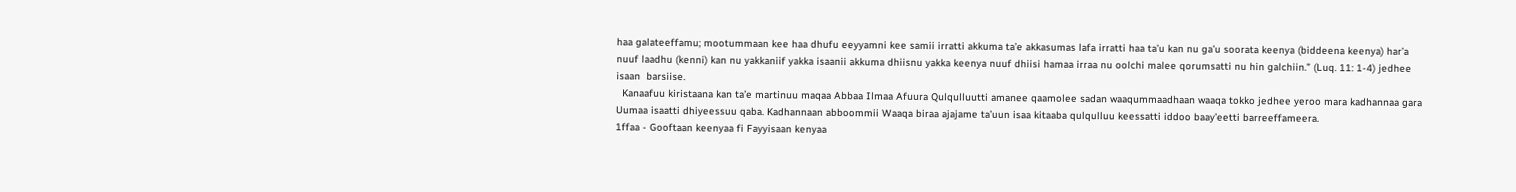haa galateeffamu; mootummaan kee haa dhufu eeyyamni kee samii irratti akkuma ta’e akkasumas lafa irratti haa ta’u kan nu ga’u soorata keenya (biddeena keenya) har’a nuuf laadhu (kenni) kan nu yakkaniif yakka isaanii akkuma dhiisnu yakka keenya nuuf dhiisi hamaa irraa nu oolchi malee qorumsatti nu hin galchiin.” (Luq. 11: 1-4) jedhee isaan  barsiise.
  Kanaafuu kiristaana kan ta’e martinuu maqaa Abbaa Ilmaa Afuura Qulqulluutti amanee qaamolee sadan waaqummaadhaan waaqa tokko jedhee yeroo mara kadhannaa gara Uumaa isaatti dhiyeessuu qaba. Kadhannaan abboommii Waaqa biraa ajajame ta’uun isaa kitaaba qulqulluu keessatti iddoo baay’eetti barreeffameera.
1ffaa - Gooftaan keenyaa fi Fayyisaan kenyaa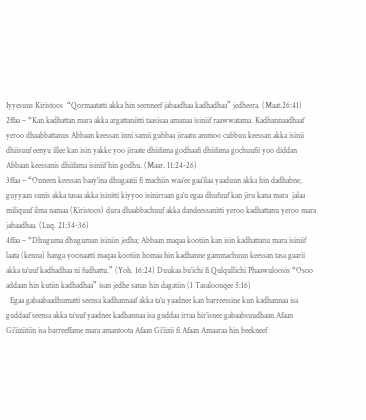Iyyesuus Kiristoos  “Qormaatatti akka hin seenneef jabaadhaa kadhadhaa” jedheera. (Maat.26:41)
2ffaa – “Kan kadhattan mara akka argattaniitti taasisaa amanaa isiniif raawwatama. Kadhannaadhaaf yeroo dhaabbattanus Abbaan keessan inni samii gubbaa jiraatu ammoo cubbuu keessan akka isinii dhiisuuf eenyu illee kan isin yakke yoo jiraate dhiifama godhaafi dhiifama gochuufii yoo diddan Abbaan keessanis dhiifama isiniif hin godhu. (Maar. 11:24-26)
3ffaa – “Onneen keessan baay’ina dhugaatii fi machiin waa’ee gaa’ilaa yaaduun akka hin dadhabne, guyyaan sunis akka tasaa akka isinitti kiyyoo isinirraan ga’u egaa dhufuuf kan jiru kana mara  jalaa miliquuf ilma namaa (Kiristoos) dura dhaabbachuuf akka dandeessanitti yeroo kadhattanu yeroo mara jabaadhaa. (Luq. 21:34-36)
4ffaa – “Dhuguma dhuguman isiniin jedha; Abbaan maqaa kootiin kan isin kadhattanu mara isiniif laata (kenna) hanga yoonaatti maqaa kootiin homaa hin kadhanne gammachuun keessan tasa gaarii akka ta’uuf kadhadhaa ni fudhattu.” (Yoh. 16:24) Duukaa bu’ichi fi Qulqullichi Phaawuloosis “Osoo addaan hin kutiin kadhadhaa” isan jedhe sanas hin dagatiin (1 Tasaloonqee 5:16)
  Egaa gabaabaadhumatti seensa kadhannaaf akka ta’u yaadnee kan barreessine kun kadhannaa isa guddaaf seensa akka ta’uuf yaadnee kadhannaa isa guddaa irraa hir’isnee gabaabsuudhaan Afaan Gi’iiziitiin isa barreeffame mara amantoota Afaan Gi’iizii fi Afaan Amaaraa hin beekneef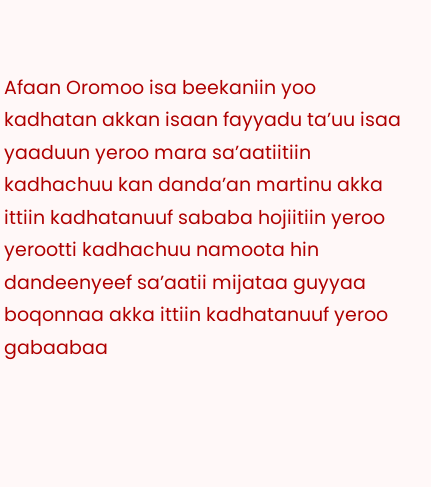Afaan Oromoo isa beekaniin yoo kadhatan akkan isaan fayyadu ta’uu isaa yaaduun yeroo mara sa’aatiitiin kadhachuu kan danda’an martinu akka ittiin kadhatanuuf sababa hojiitiin yeroo yerootti kadhachuu namoota hin dandeenyeef sa’aatii mijataa guyyaa boqonnaa akka ittiin kadhatanuuf yeroo gabaabaa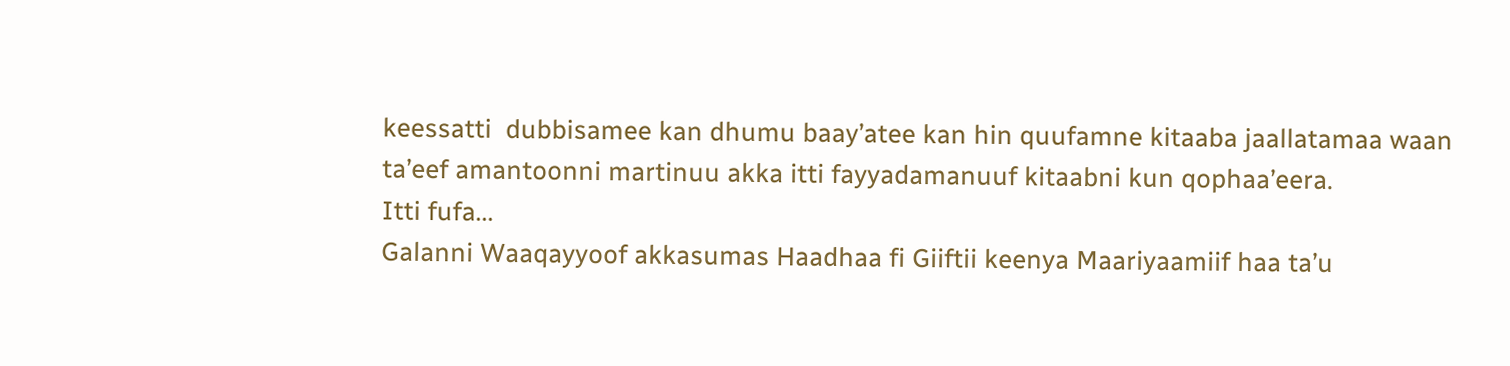keessatti  dubbisamee kan dhumu baay’atee kan hin quufamne kitaaba jaallatamaa waan ta’eef amantoonni martinuu akka itti fayyadamanuuf kitaabni kun qophaa’eera.
Itti fufa...
Galanni Waaqayyoof akkasumas Haadhaa fi Giiftii keenya Maariyaamiif haa ta’u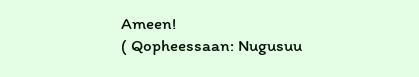Ameen!
( Qopheessaan: Nugusuu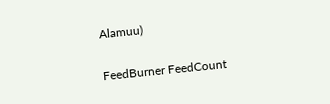Alamuu)

FeedBurner FeedCount